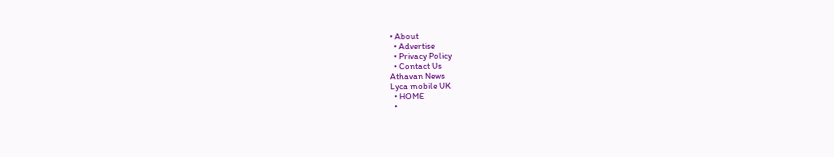• About
  • Advertise
  • Privacy Policy
  • Contact Us
Athavan News
Lyca mobile UK
  • HOME
  •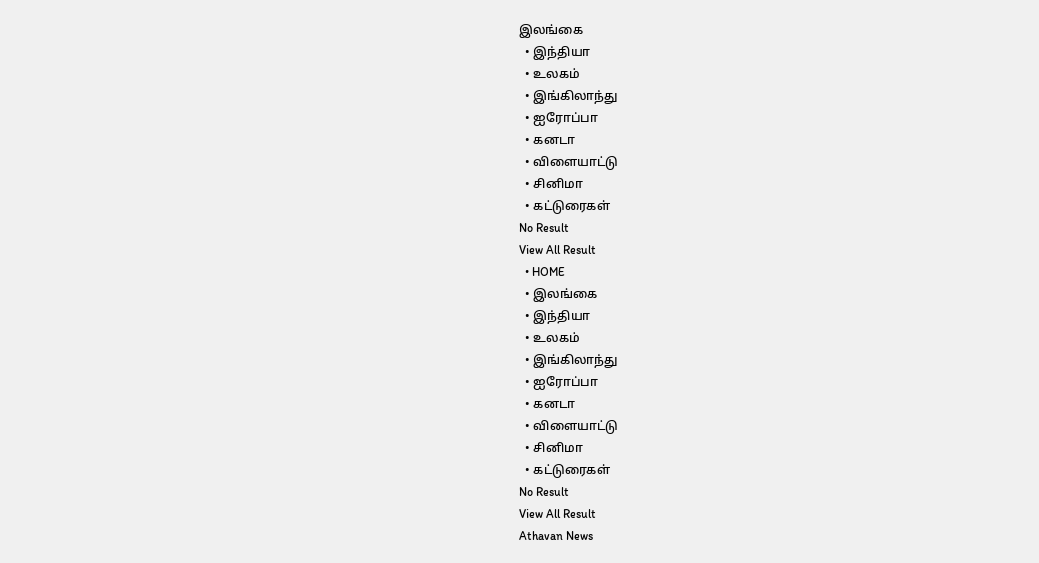இலங்கை
  • இந்தியா
  • உலகம்
  • இங்கிலாந்து
  • ஐரோப்பா
  • கனடா
  • விளையாட்டு
  • சினிமா
  • கட்டுரைகள்
No Result
View All Result
  • HOME
  • இலங்கை
  • இந்தியா
  • உலகம்
  • இங்கிலாந்து
  • ஐரோப்பா
  • கனடா
  • விளையாட்டு
  • சினிமா
  • கட்டுரைகள்
No Result
View All Result
Athavan News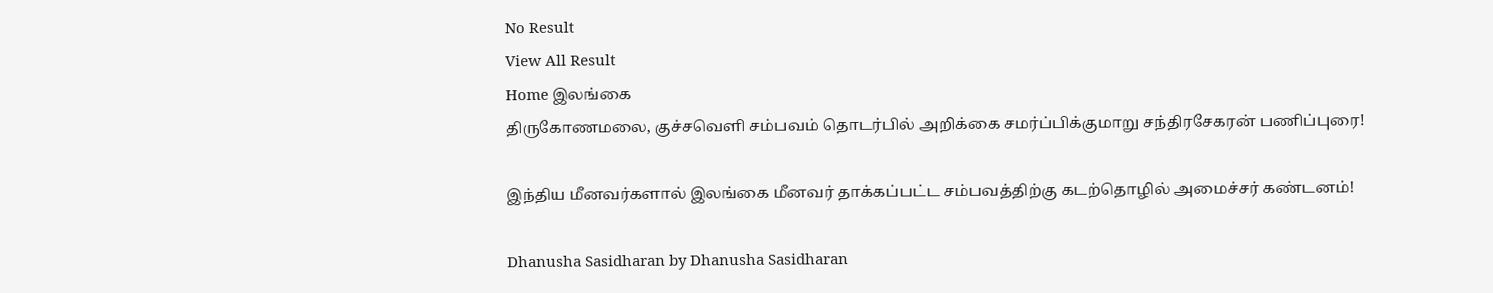No Result
View All Result
Home இலங்கை
திருகோணமலை, குச்சவெளி சம்பவம் தொடர்பில் அறிக்கை சமர்ப்பிக்குமாறு சந்திரசேகரன் பணிப்புரை!

இந்திய மீனவர்களால் இலங்கை மீனவர் தாக்கப்பட்ட சம்பவத்திற்கு கடற்தொழில் அமைச்சர் கண்டனம்!

Dhanusha Sasidharan by Dhanusha Sasidharan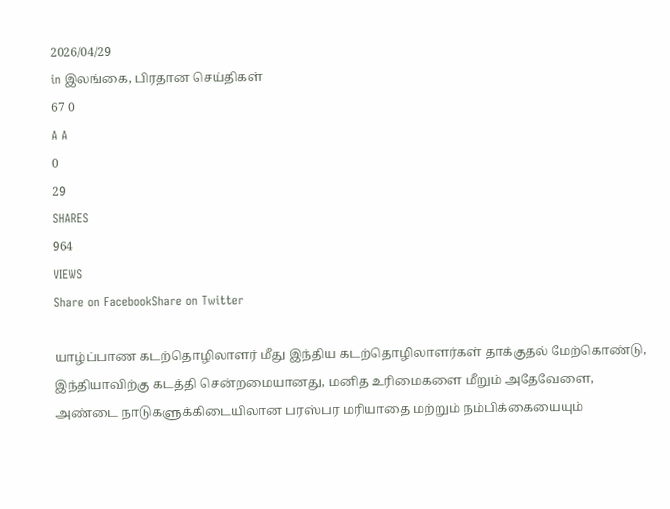2026/04/29
in இலங்கை, பிரதான செய்திகள்
67 0
A A
0
29
SHARES
964
VIEWS
Share on FacebookShare on Twitter

யாழ்ப்பாண கடற்தொழிலாளர் மீது இந்திய கடற்தொழிலாளர்கள் தாக்குதல் மேற்கொண்டு, இந்தியாவிற்கு கடத்தி சென்றமையானது, மனித உரிமைகளை மீறும் அதேவேளை, அண்டை நாடுகளுக்கிடையிலான பரஸ்பர மரியாதை மற்றும் நம்பிக்கையையும்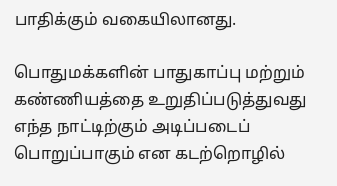பாதிக்கும் வகையிலானது.

பொதுமக்களின் பாதுகாப்பு மற்றும் கண்ணியத்தை உறுதிப்படுத்துவது எந்த நாட்டிற்கும் அடிப்படைப் பொறுப்பாகும் என கடற்றொழில்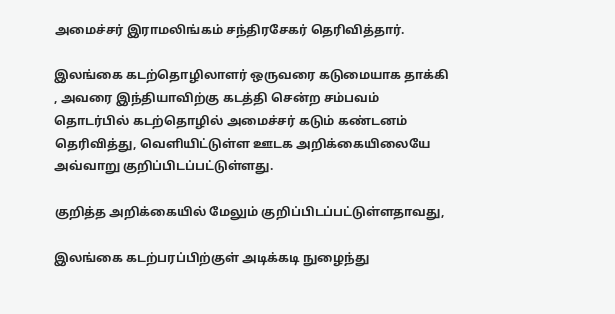அமைச்சர் இராமலிங்கம் சந்திரசேகர் தெரிவித்தார்.

இலங்கை கடற்தொழிலாளர் ஒருவரை கடுமையாக தாக்கி , அவரை இந்தியாவிற்கு கடத்தி சென்ற சம்பவம் தொடர்பில் கடற்தொழில் அமைச்சர் கடும் கண்டனம் தெரிவித்து, வெளியிட்டுள்ள ஊடக அறிக்கையிலையே அவ்வாறு குறிப்பிடப்பட்டுள்ளது.

குறித்த அறிக்கையில் மேலும் குறிப்பிடப்பட்டுள்ளதாவது,

இலங்கை கடற்பரப்பிற்குள் அடிக்கடி நுழைந்து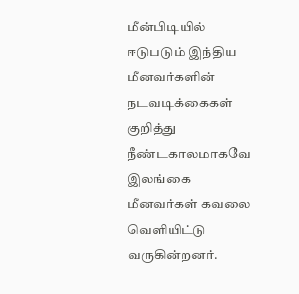மீன்பிடியில் ஈடுபடும் இந்திய மீனவர்களின் நடவடிக்கைகள் குறித்து நீண்டகாலமாகவே இலங்கை மீனவர்கள் கவலை வெளியிட்டு வருகின்றனர்.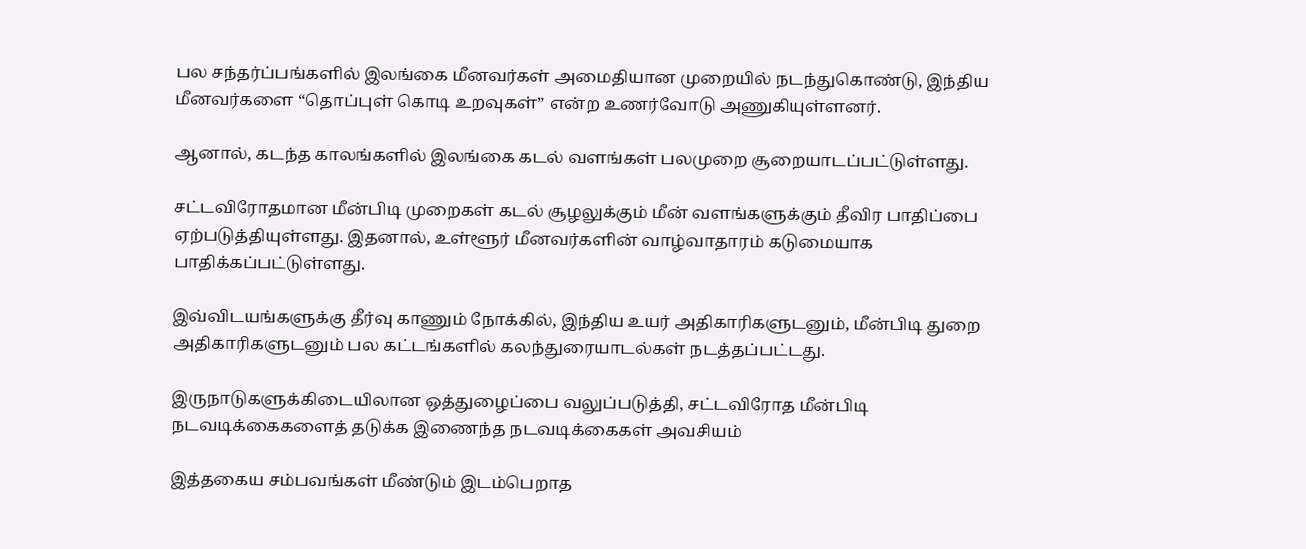பல சந்தர்ப்பங்களில் இலங்கை மீனவர்கள் அமைதியான முறையில் நடந்துகொண்டு, இந்திய மீனவர்களை “தொப்புள் கொடி உறவுகள்” என்ற உணர்வோடு அணுகியுள்ளனர்.

ஆனால், கடந்த காலங்களில் இலங்கை கடல் வளங்கள் பலமுறை சூறையாடப்பட்டுள்ளது.

சட்டவிரோதமான மீன்பிடி முறைகள் கடல் சூழலுக்கும் மீன் வளங்களுக்கும் தீவிர பாதிப்பை ஏற்படுத்தியுள்ளது. இதனால், உள்ளூர் மீனவர்களின் வாழ்வாதாரம் கடுமையாக பாதிக்கப்பட்டுள்ளது.

இவ்விடயங்களுக்கு தீர்வு காணும் நோக்கில், இந்திய உயர் அதிகாரிகளுடனும், மீன்பிடி துறை அதிகாரிகளுடனும் பல கட்டங்களில் கலந்துரையாடல்கள் நடத்தப்பட்டது.

இருநாடுகளுக்கிடையிலான ஒத்துழைப்பை வலுப்படுத்தி, சட்டவிரோத மீன்பிடி நடவடிக்கைகளைத் தடுக்க இணைந்த நடவடிக்கைகள் அவசியம்

இத்தகைய சம்பவங்கள் மீண்டும் இடம்பெறாத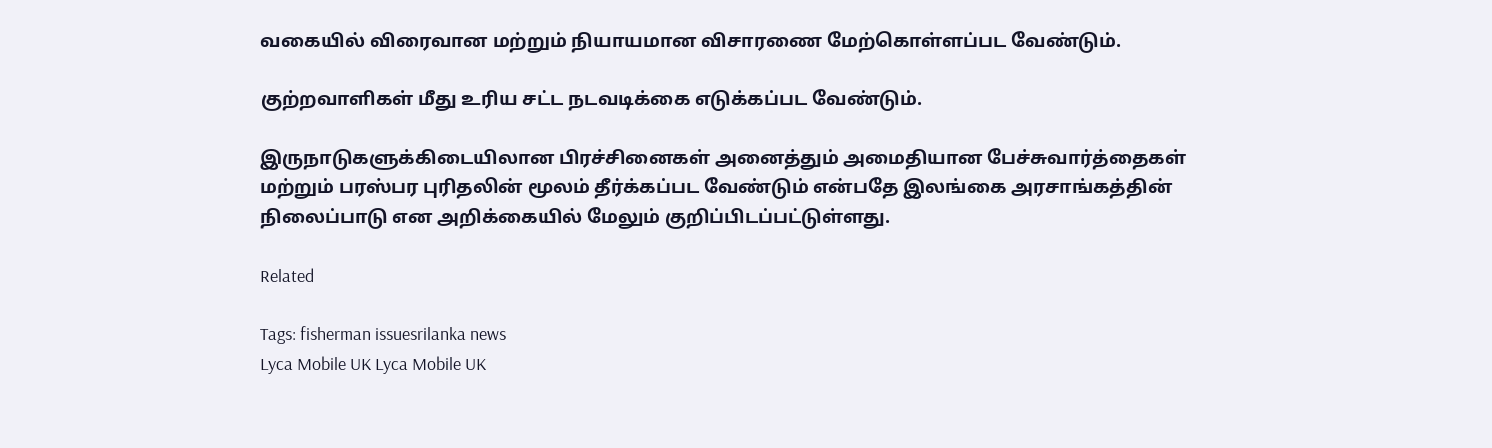வகையில் விரைவான மற்றும் நியாயமான விசாரணை மேற்கொள்ளப்பட வேண்டும்.

குற்றவாளிகள் மீது உரிய சட்ட நடவடிக்கை எடுக்கப்பட வேண்டும்.

இருநாடுகளுக்கிடையிலான பிரச்சினைகள் அனைத்தும் அமைதியான பேச்சுவார்த்தைகள் மற்றும் பரஸ்பர புரிதலின் மூலம் தீர்க்கப்பட வேண்டும் என்பதே இலங்கை அரசாங்கத்தின் நிலைப்பாடு என அறிக்கையில் மேலும் குறிப்பிடப்பட்டுள்ளது.

Related

Tags: fisherman issuesrilanka news
Lyca Mobile UK Lyca Mobile UK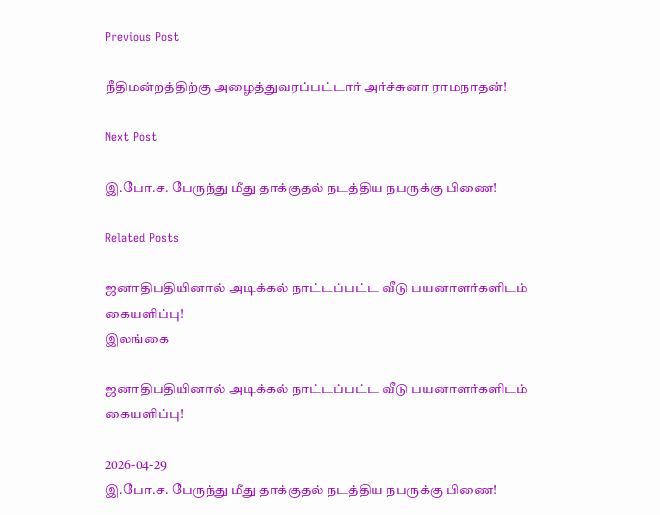Previous Post

நீதிமன்றத்திற்கு அழைத்துவரப்பட்டார் அர்ச்சுனா ராமநாதன்!

Next Post

இ.போ.ச. பேருந்து மீது தாக்குதல் நடத்திய நபருக்கு பிணை!

Related Posts

ஜனாதிபதியினால் அடிக்கல் நாட்டப்பட்ட வீடு பயனாளர்களிடம் கையளிப்பு!
இலங்கை

ஜனாதிபதியினால் அடிக்கல் நாட்டப்பட்ட வீடு பயனாளர்களிடம் கையளிப்பு!

2026-04-29
இ.போ.ச. பேருந்து மீது தாக்குதல் நடத்திய நபருக்கு பிணை!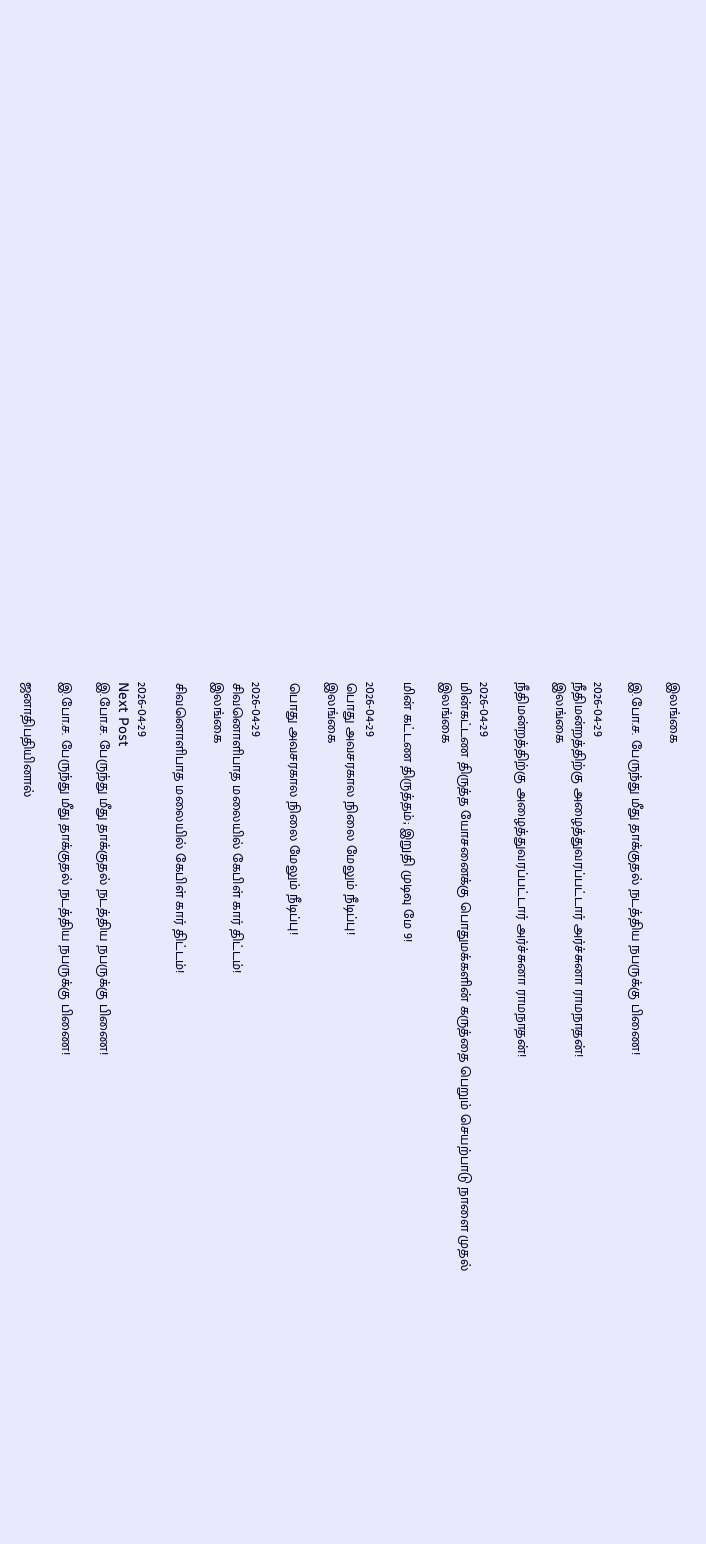இலங்கை

இ.போ.ச. பேருந்து மீது தாக்குதல் நடத்திய நபருக்கு பிணை!

2026-04-29
நீதிமன்றத்திற்கு அழைத்துவரப்பட்டார் அர்ச்சுனா ராமநாதன்!
இலங்கை

நீதிமன்றத்திற்கு அழைத்துவரப்பட்டார் அர்ச்சுனா ராமநாதன்!

2026-04-29
மின்கட்டண திருத்த யோசனைக்கு பொதுமக்களின் கருத்தை பெறும் செயற்பாடு நாளை முதல்
இலங்கை

மின் கட்டண திருத்தம்; இறுதி முடிவு மே 9!

2026-04-29
பொது அவசரகால நிலை மேலும் நீடிப்பு!
இலங்கை

பொது அவசரகால நிலை மேலும் நீடிப்பு!

2026-04-29
சிவனொளிபாத மலையில் கேபிள் கார் திட்டம்!
இலங்கை

சிவனொளிபாத மலையில் கேபிள் கார் திட்டம்!

2026-04-29
Next Post
இ.போ.ச. பேருந்து மீது தாக்குதல் நடத்திய நபருக்கு பிணை!

இ.போ.ச. பேருந்து மீது தாக்குதல் நடத்திய நபருக்கு பிணை!

ஜனாதிபதியினால்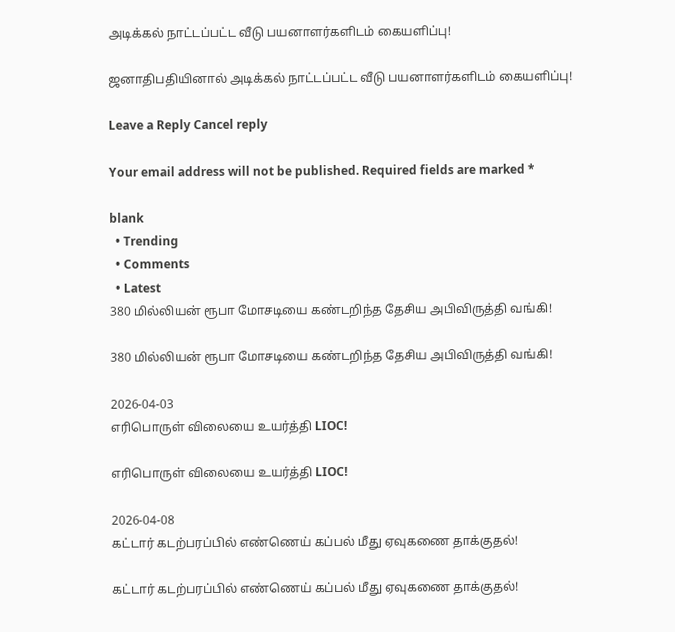அடிக்கல் நாட்டப்பட்ட வீடு பயனாளர்களிடம் கையளிப்பு!

ஜனாதிபதியினால் அடிக்கல் நாட்டப்பட்ட வீடு பயனாளர்களிடம் கையளிப்பு!

Leave a Reply Cancel reply

Your email address will not be published. Required fields are marked *

blank
  • Trending
  • Comments
  • Latest
380 மில்லியன் ரூபா மோசடியை கண்டறிந்த தேசிய அபிவிருத்தி வங்கி!

380 மில்லியன் ரூபா மோசடியை கண்டறிந்த தேசிய அபிவிருத்தி வங்கி!

2026-04-03
எரிபொருள் விலையை உயர்த்தி LIOC!

எரிபொருள் விலையை உயர்த்தி LIOC!

2026-04-08
கட்டார் கடற்பரப்பில் எண்ணெய் கப்பல் மீது ஏவுகணை தாக்குதல்!

கட்டார் கடற்பரப்பில் எண்ணெய் கப்பல் மீது ஏவுகணை தாக்குதல்!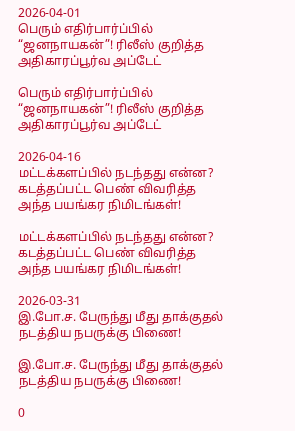2026-04-01
பெரும் எதிர்பார்ப்பில் “ஜனநாயகன்”! ரிலீஸ் குறித்த அதிகாரப்பூர்வ அப்டேட்

பெரும் எதிர்பார்ப்பில் “ஜனநாயகன்”! ரிலீஸ் குறித்த அதிகாரப்பூர்வ அப்டேட்

2026-04-16
மட்டக்களப்பில் நடந்தது என்ன? கடத்தப்பட்ட பெண் விவரித்த அந்த பயங்கர நிமிடங்கள்!

மட்டக்களப்பில் நடந்தது என்ன? கடத்தப்பட்ட பெண் விவரித்த அந்த பயங்கர நிமிடங்கள்!

2026-03-31
இ.போ.ச. பேருந்து மீது தாக்குதல் நடத்திய நபருக்கு பிணை!

இ.போ.ச. பேருந்து மீது தாக்குதல் நடத்திய நபருக்கு பிணை!

0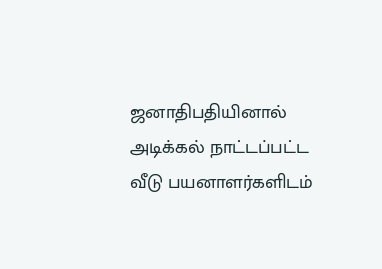ஜனாதிபதியினால் அடிக்கல் நாட்டப்பட்ட வீடு பயனாளர்களிடம்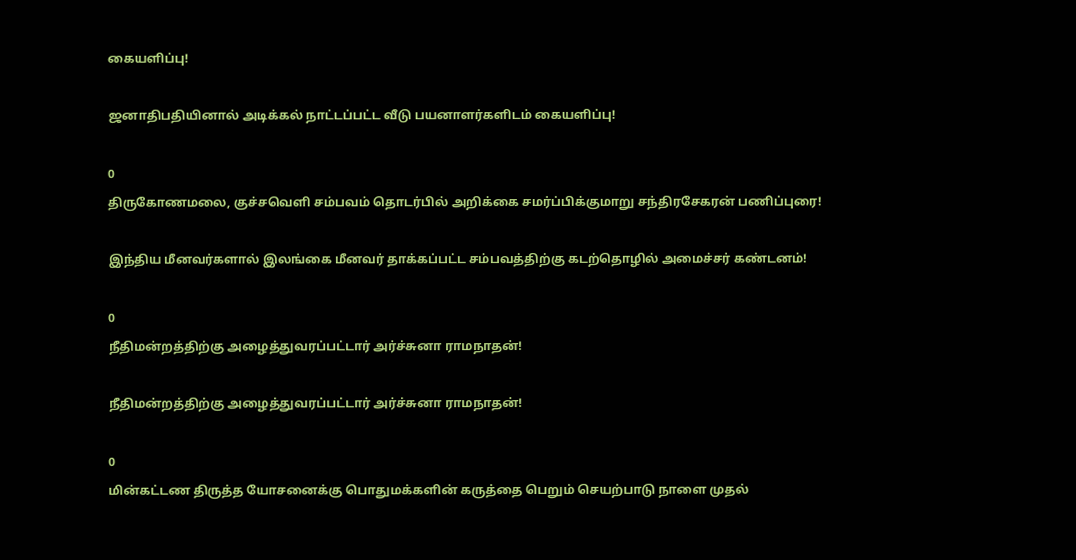கையளிப்பு!

ஜனாதிபதியினால் அடிக்கல் நாட்டப்பட்ட வீடு பயனாளர்களிடம் கையளிப்பு!

0
திருகோணமலை, குச்சவெளி சம்பவம் தொடர்பில் அறிக்கை சமர்ப்பிக்குமாறு சந்திரசேகரன் பணிப்புரை!

இந்திய மீனவர்களால் இலங்கை மீனவர் தாக்கப்பட்ட சம்பவத்திற்கு கடற்தொழில் அமைச்சர் கண்டனம்!

0
நீதிமன்றத்திற்கு அழைத்துவரப்பட்டார் அர்ச்சுனா ராமநாதன்!

நீதிமன்றத்திற்கு அழைத்துவரப்பட்டார் அர்ச்சுனா ராமநாதன்!

0
மின்கட்டண திருத்த யோசனைக்கு பொதுமக்களின் கருத்தை பெறும் செயற்பாடு நாளை முதல்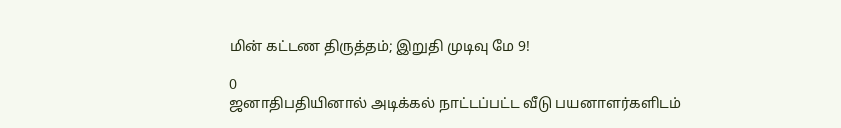மின் கட்டண திருத்தம்; இறுதி முடிவு மே 9!

0
ஜனாதிபதியினால் அடிக்கல் நாட்டப்பட்ட வீடு பயனாளர்களிடம்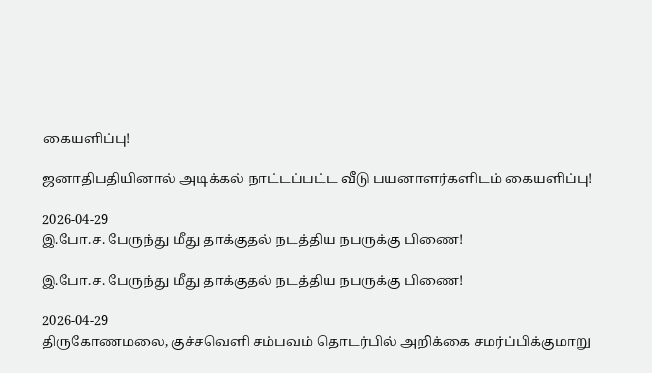கையளிப்பு!

ஜனாதிபதியினால் அடிக்கல் நாட்டப்பட்ட வீடு பயனாளர்களிடம் கையளிப்பு!

2026-04-29
இ.போ.ச. பேருந்து மீது தாக்குதல் நடத்திய நபருக்கு பிணை!

இ.போ.ச. பேருந்து மீது தாக்குதல் நடத்திய நபருக்கு பிணை!

2026-04-29
திருகோணமலை, குச்சவெளி சம்பவம் தொடர்பில் அறிக்கை சமர்ப்பிக்குமாறு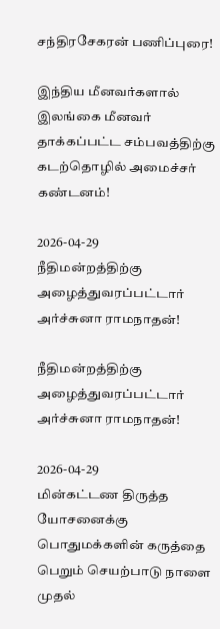சந்திரசேகரன் பணிப்புரை!

இந்திய மீனவர்களால் இலங்கை மீனவர் தாக்கப்பட்ட சம்பவத்திற்கு கடற்தொழில் அமைச்சர் கண்டனம்!

2026-04-29
நீதிமன்றத்திற்கு அழைத்துவரப்பட்டார் அர்ச்சுனா ராமநாதன்!

நீதிமன்றத்திற்கு அழைத்துவரப்பட்டார் அர்ச்சுனா ராமநாதன்!

2026-04-29
மின்கட்டண திருத்த யோசனைக்கு பொதுமக்களின் கருத்தை பெறும் செயற்பாடு நாளை முதல்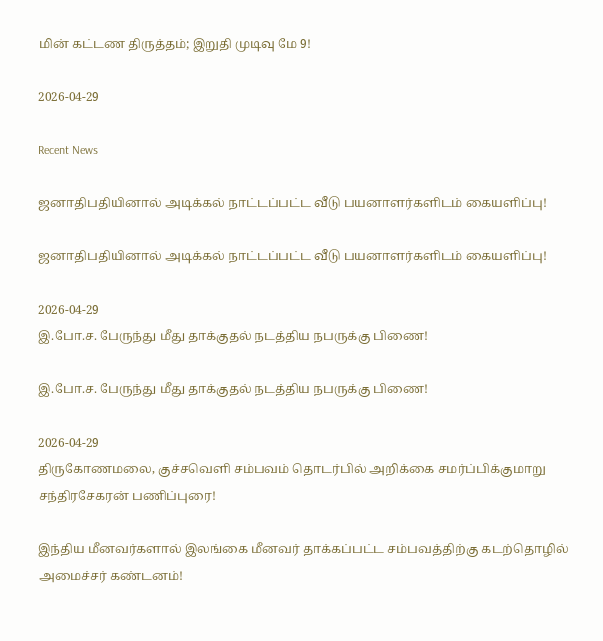மின் கட்டண திருத்தம்; இறுதி முடிவு மே 9!

2026-04-29

Recent News

ஜனாதிபதியினால் அடிக்கல் நாட்டப்பட்ட வீடு பயனாளர்களிடம் கையளிப்பு!

ஜனாதிபதியினால் அடிக்கல் நாட்டப்பட்ட வீடு பயனாளர்களிடம் கையளிப்பு!

2026-04-29
இ.போ.ச. பேருந்து மீது தாக்குதல் நடத்திய நபருக்கு பிணை!

இ.போ.ச. பேருந்து மீது தாக்குதல் நடத்திய நபருக்கு பிணை!

2026-04-29
திருகோணமலை, குச்சவெளி சம்பவம் தொடர்பில் அறிக்கை சமர்ப்பிக்குமாறு சந்திரசேகரன் பணிப்புரை!

இந்திய மீனவர்களால் இலங்கை மீனவர் தாக்கப்பட்ட சம்பவத்திற்கு கடற்தொழில் அமைச்சர் கண்டனம்!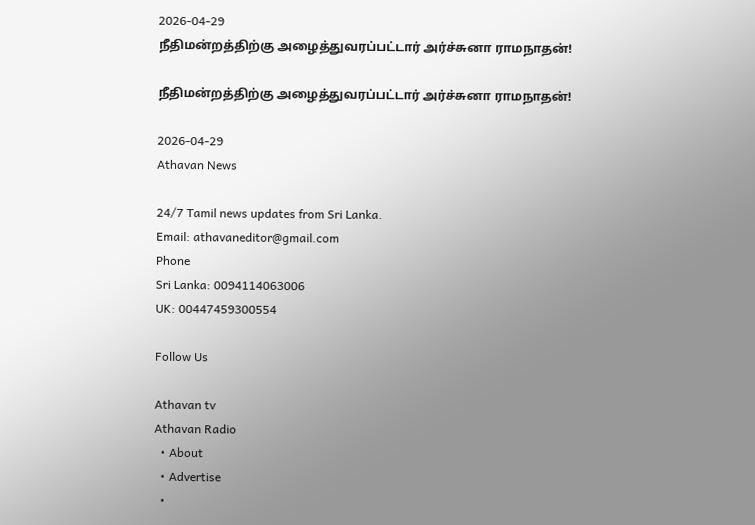2026-04-29
நீதிமன்றத்திற்கு அழைத்துவரப்பட்டார் அர்ச்சுனா ராமநாதன்!

நீதிமன்றத்திற்கு அழைத்துவரப்பட்டார் அர்ச்சுனா ராமநாதன்!

2026-04-29
Athavan News

24/7 Tamil news updates from Sri Lanka.
Email: athavaneditor@gmail.com
Phone
Sri Lanka: 0094114063006
UK: 00447459300554

Follow Us

Athavan tv
Athavan Radio
  • About
  • Advertise
  •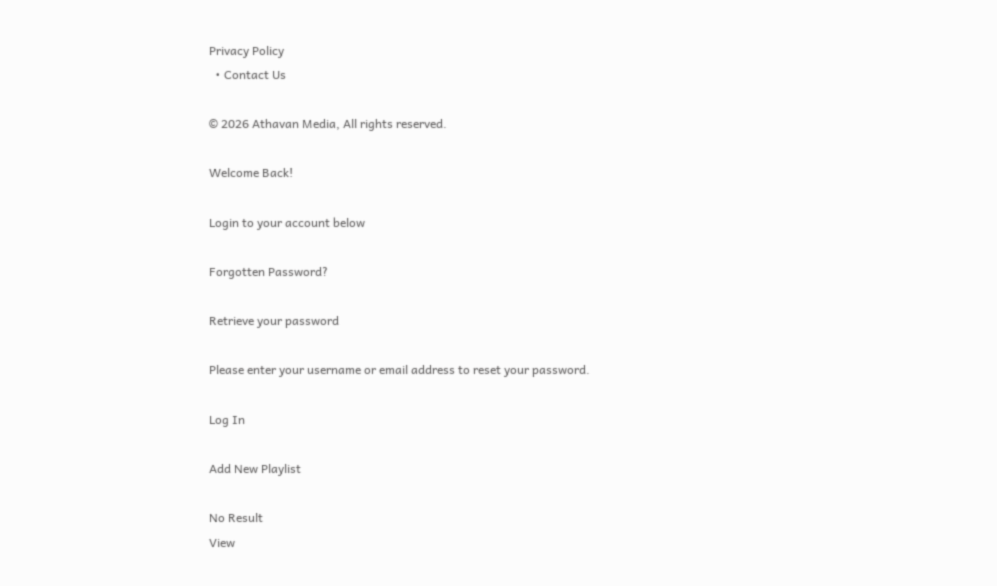Privacy Policy
  • Contact Us

© 2026 Athavan Media, All rights reserved.

Welcome Back!

Login to your account below

Forgotten Password?

Retrieve your password

Please enter your username or email address to reset your password.

Log In

Add New Playlist

No Result
View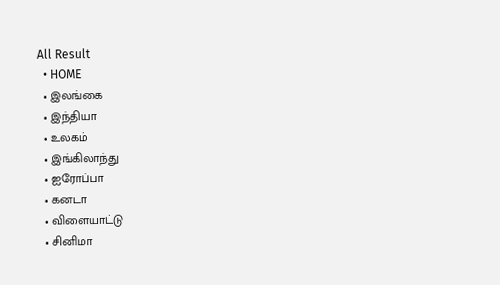All Result
  • HOME
  • இலங்கை
  • இந்தியா
  • உலகம்
  • இங்கிலாந்து
  • ஐரோப்பா
  • கனடா
  • விளையாட்டு
  • சினிமா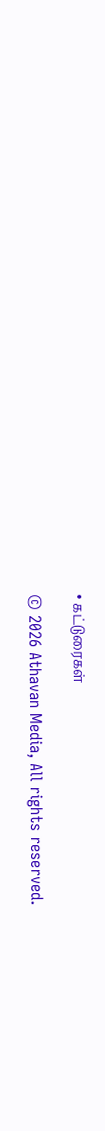• கட்டுரைகள்

© 2026 Athavan Media, All rights reserved.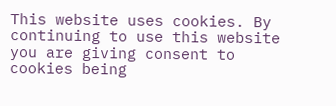This website uses cookies. By continuing to use this website you are giving consent to cookies being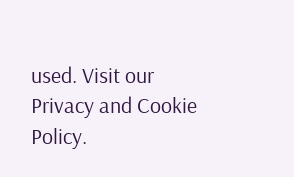used. Visit our Privacy and Cookie Policy.